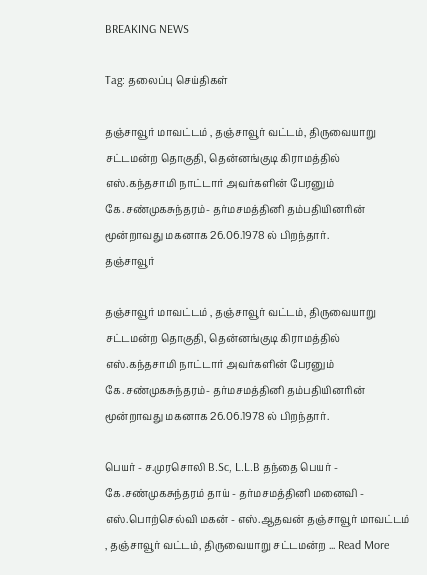BREAKING NEWS

Tag: தலைப்பு செய்திகள்

தஞ்சாவூர் மாவட்டம் , தஞ்சாவூர் வட்டம், திருவையாறு சட்டமன்ற தொகுதி, தென்னங்குடி கிராமத்தில் எஸ்.கந்தசாமி நாட்டார் அவர்களின் பேரனும் கே.சண்முகசுந்தரம்- தர்மசமத்தினி தம்பதியினரின் மூன்றாவது மகனாக 26.06.1978 ல் பிறந்தார்.
தஞ்சாவூர்

தஞ்சாவூர் மாவட்டம் , தஞ்சாவூர் வட்டம், திருவையாறு சட்டமன்ற தொகுதி, தென்னங்குடி கிராமத்தில் எஸ்.கந்தசாமி நாட்டார் அவர்களின் பேரனும் கே.சண்முகசுந்தரம்- தர்மசமத்தினி தம்பதியினரின் மூன்றாவது மகனாக 26.06.1978 ல் பிறந்தார்.

பெயர் - ச.முரசொலி B.Sc, L.L.B தந்தை பெயர் - கே.சண்முகசுந்தரம் தாய் - தர்மசமத்தினி மனைவி - எஸ்.பொற்செல்வி மகன் - எஸ்.ஆதவன் தஞ்சாவூர் மாவட்டம் , தஞ்சாவூர் வட்டம், திருவையாறு சட்டமன்ற ... Read More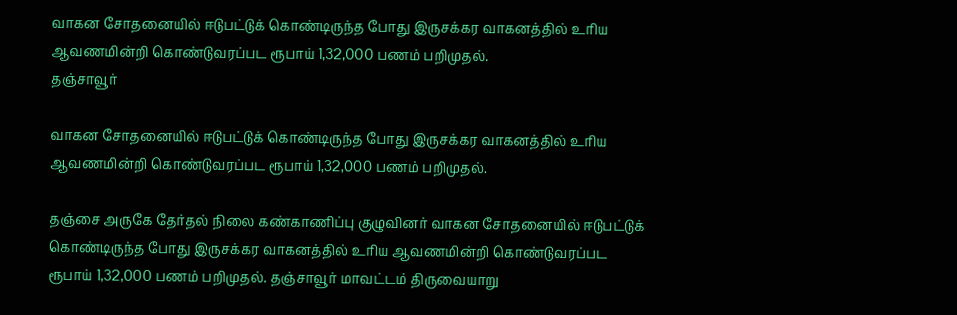வாகன சோதனையில் ஈடுபட்டுக் கொண்டிருந்த போது இருசக்கர வாகனத்தில் உரிய ஆவணமின்றி கொண்டுவரப்பட ரூபாய் 1,32,000 பணம் பறிமுதல்.
தஞ்சாவூர்

வாகன சோதனையில் ஈடுபட்டுக் கொண்டிருந்த போது இருசக்கர வாகனத்தில் உரிய ஆவணமின்றி கொண்டுவரப்பட ரூபாய் 1,32,000 பணம் பறிமுதல்.

தஞ்சை அருகே தேர்தல் நிலை கண்காணிப்பு குழுவினர் வாகன சோதனையில் ஈடுபட்டுக் கொண்டிருந்த போது இருசக்கர வாகனத்தில் உரிய ஆவணமின்றி கொண்டுவரப்பட ரூபாய் 1,32,000 பணம் பறிமுதல். தஞ்சாவூர் மாவட்டம் திருவையாறு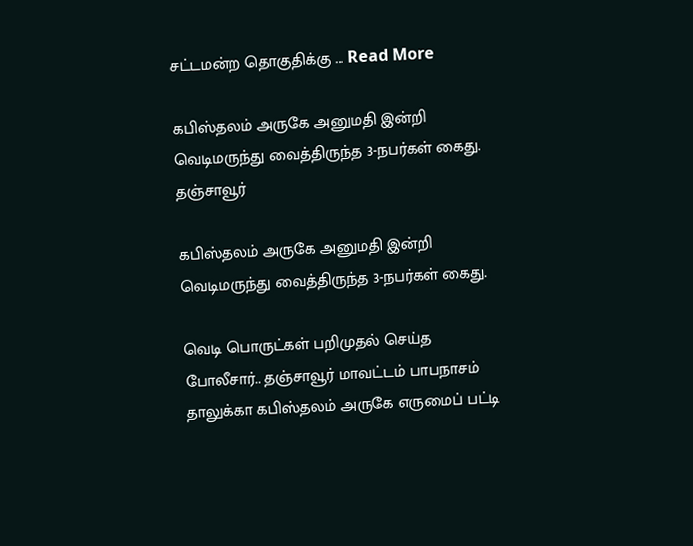சட்டமன்ற தொகுதிக்கு ... Read More

கபிஸ்தலம் அருகே அனுமதி இன்றி வெடிமருந்து வைத்திருந்த 3-நபர்கள் கைது.
தஞ்சாவூர்

கபிஸ்தலம் அருகே அனுமதி இன்றி வெடிமருந்து வைத்திருந்த 3-நபர்கள் கைது.

வெடி பொருட்கள் பறிமுதல் செய்த போலீசார்.. தஞ்சாவூர் மாவட்டம் பாபநாசம் தாலுக்கா கபிஸ்தலம் அருகே எருமைப் பட்டி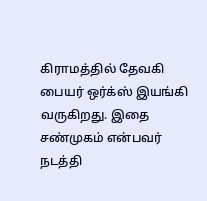கிராமத்தில் தேவகி பையர் ஒர்க்ஸ் இயங்கி வருகிறது. இதை சண்முகம் என்பவர் நடத்தி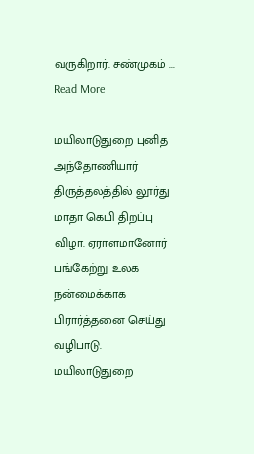வருகிறார். சண்முகம் ... Read More

மயிலாடுதுறை புனித அந்தோணியார் திருத்தலத்தில் லூர்து மாதா கெபி திறப்பு விழா. ஏராளமானோர் பங்கேற்று உலக நன்மைக்காக பிரார்த்தனை செய்து வழிபாடு.
மயிலாடுதுறை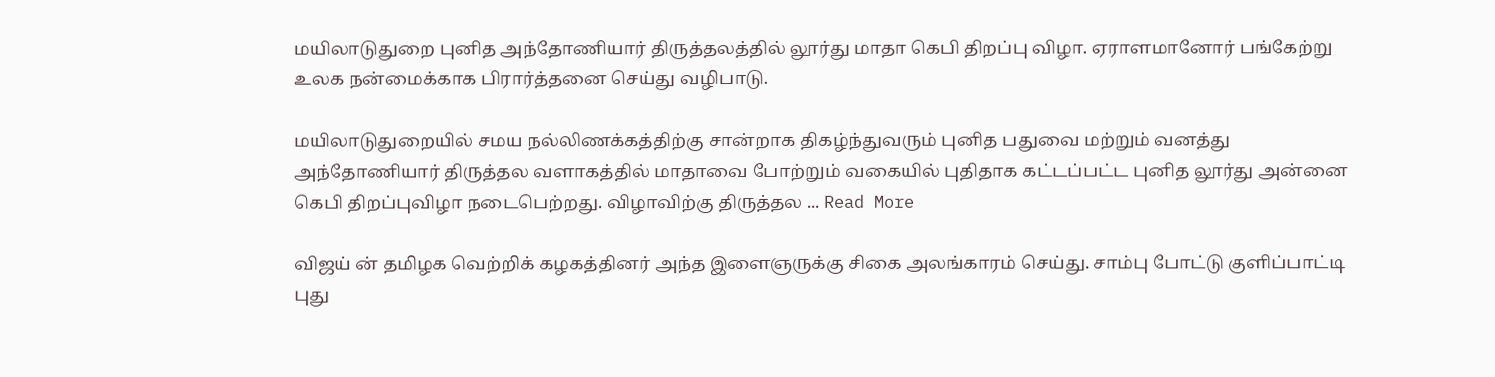மயிலாடுதுறை புனித அந்தோணியார் திருத்தலத்தில் லூர்து மாதா கெபி திறப்பு விழா. ஏராளமானோர் பங்கேற்று உலக நன்மைக்காக பிரார்த்தனை செய்து வழிபாடு.

மயிலாடுதுறையில் சமய நல்லிணக்கத்திற்கு சான்றாக திகழ்ந்துவரும் புனித பதுவை மற்றும் வனத்து அந்தோணியார் திருத்தல வளாகத்தில் மாதாவை போற்றும் வகையில் புதிதாக கட்டப்பட்ட புனித லூர்து அன்னை கெபி திறப்புவிழா நடைபெற்றது. விழாவிற்கு திருத்தல ... Read More

விஜய் ன் தமிழக வெற்றிக் கழகத்தினர் அந்த இளைஞருக்கு சிகை அலங்காரம் செய்து. சாம்பு போட்டு குளிப்பாட்டி புது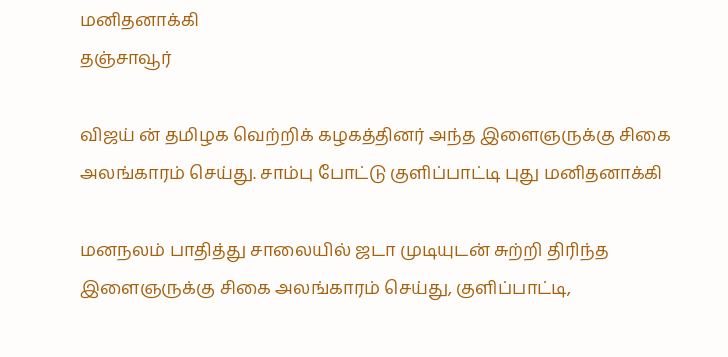மனிதனாக்கி
தஞ்சாவூர்

விஜய் ன் தமிழக வெற்றிக் கழகத்தினர் அந்த இளைஞருக்கு சிகை அலங்காரம் செய்து. சாம்பு போட்டு குளிப்பாட்டி புது மனிதனாக்கி

மனநலம் பாதித்து சாலையில் ஜடா முடியுடன் சுற்றி திரிந்த இளைஞருக்கு சிகை அலங்காரம் செய்து, குளிப்பாட்டி,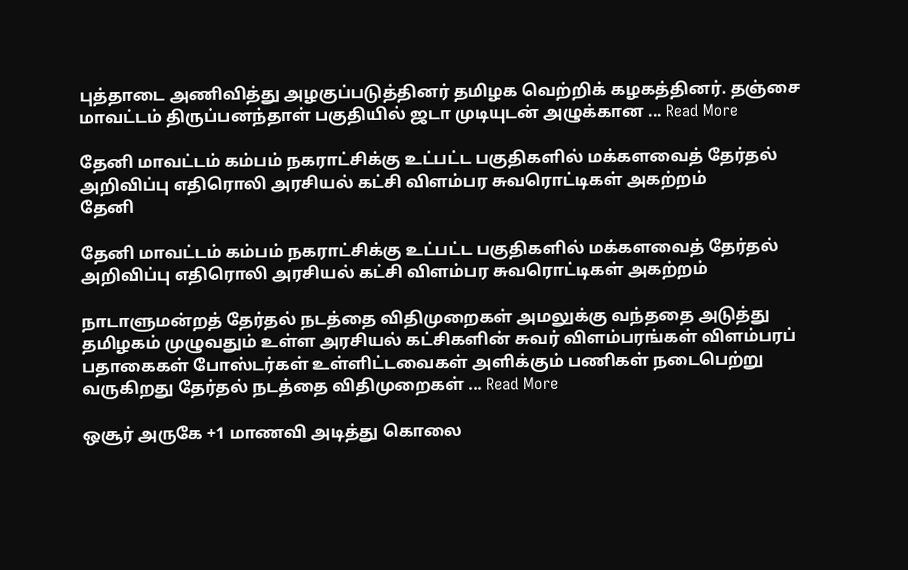புத்தாடை அணிவித்து அழகுப்படுத்தினர் தமிழக வெற்றிக் கழகத்தினர். தஞ்சை மாவட்டம் திருப்பனந்தாள் பகுதியில் ஜடா முடியுடன் அழுக்கான ... Read More

தேனி மாவட்டம் கம்பம் நகராட்சிக்கு உட்பட்ட பகுதிகளில் மக்களவைத் தேர்தல் அறிவிப்பு எதிரொலி அரசியல் கட்சி விளம்பர சுவரொட்டிகள் அகற்றம்
தேனி

தேனி மாவட்டம் கம்பம் நகராட்சிக்கு உட்பட்ட பகுதிகளில் மக்களவைத் தேர்தல் அறிவிப்பு எதிரொலி அரசியல் கட்சி விளம்பர சுவரொட்டிகள் அகற்றம்

நாடாளுமன்றத் தேர்தல் நடத்தை விதிமுறைகள் அமலுக்கு வந்ததை அடுத்து தமிழகம் முழுவதும் உள்ள அரசியல் கட்சிகளின் சுவர் விளம்பரங்கள் விளம்பரப் பதாகைகள் போஸ்டர்கள் உள்ளிட்டவைகள் அளிக்கும் பணிகள் நடைபெற்று வருகிறது தேர்தல் நடத்தை விதிமுறைகள் ... Read More

ஒசூர் அருகே +1 மாணவி அடித்து கொலை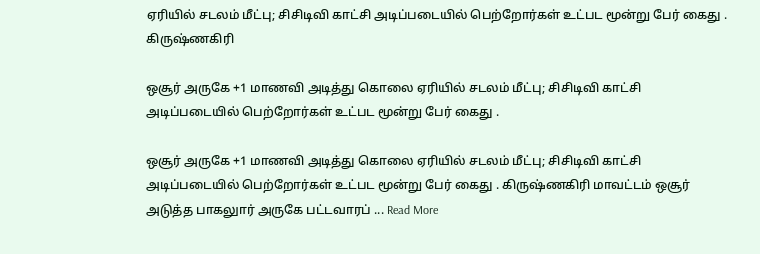ஏரியில் சடலம் மீட்பு; சிசிடிவி காட்சி அடிப்படையில் பெற்றோர்கள் உட்பட மூன்று பேர் கைது .
கிருஷ்ணகிரி

ஒசூர் அருகே +1 மாணவி அடித்து கொலை ஏரியில் சடலம் மீட்பு; சிசிடிவி காட்சி அடிப்படையில் பெற்றோர்கள் உட்பட மூன்று பேர் கைது .

ஒசூர் அருகே +1 மாணவி அடித்து கொலை ஏரியில் சடலம் மீட்பு; சிசிடிவி காட்சி அடிப்படையில் பெற்றோர்கள் உட்பட மூன்று பேர் கைது . கிருஷ்ணகிரி மாவட்டம் ஒசூர் அடுத்த பாகலுார் அருகே பட்டவாரப் ... Read More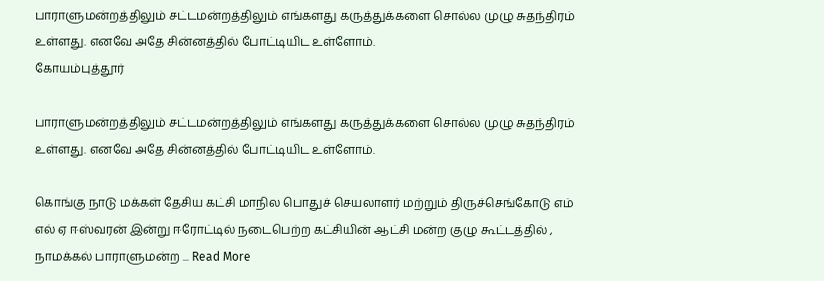பாராளுமன்றத்திலும் சட்டமன்றத்திலும் எங்களது கருத்துக்களை சொல்ல முழு சுதந்திரம் உள்ளது. எனவே அதே சின்னத்தில் போட்டியிட உள்ளோம்.
கோயம்புத்தூர்

பாராளுமன்றத்திலும் சட்டமன்றத்திலும் எங்களது கருத்துக்களை சொல்ல முழு சுதந்திரம் உள்ளது. எனவே அதே சின்னத்தில் போட்டியிட உள்ளோம்.

கொங்கு நாடு மக்கள் தேசிய கட்சி மாநில பொதுச் செயலாளர் மற்றும் திருச்செங்கோடு எம் எல் ஏ ஈஸ்வரன் இன்று ஈரோட்டில் நடைபெற்ற கட்சியின் ஆட்சி மன்ற குழு கூட்டத்தில் , நாமக்கல் பாராளுமன்ற ... Read More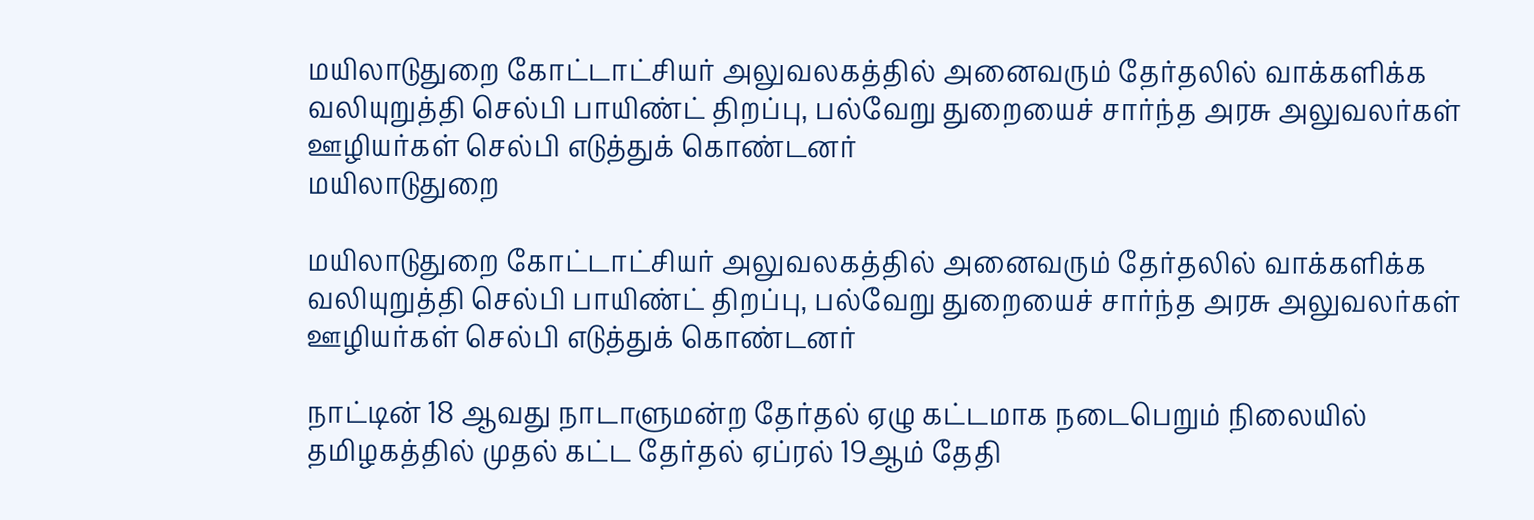மயிலாடுதுறை கோட்டாட்சியர் அலுவலகத்தில் அனைவரும் தேர்தலில் வாக்களிக்க வலியுறுத்தி செல்பி பாயிண்ட் திறப்பு, பல்வேறு துறையைச் சார்ந்த அரசு அலுவலர்கள் ஊழியர்கள் செல்பி எடுத்துக் கொண்டனர்
மயிலாடுதுறை

மயிலாடுதுறை கோட்டாட்சியர் அலுவலகத்தில் அனைவரும் தேர்தலில் வாக்களிக்க வலியுறுத்தி செல்பி பாயிண்ட் திறப்பு, பல்வேறு துறையைச் சார்ந்த அரசு அலுவலர்கள் ஊழியர்கள் செல்பி எடுத்துக் கொண்டனர்

நாட்டின் 18 ஆவது நாடாளுமன்ற தேர்தல் ஏழு கட்டமாக நடைபெறும் நிலையில் தமிழகத்தில் முதல் கட்ட தேர்தல் ஏப்ரல் 19ஆம் தேதி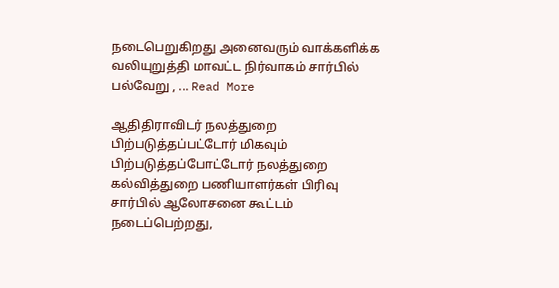நடைபெறுகிறது அனைவரும் வாக்களிக்க வலியுறுத்தி மாவட்ட நிர்வாகம் சார்பில் பல்வேறு , ... Read More

ஆதிதிராவிடர் நலத்துறை பிற்படுத்தப்பட்டோர் மிகவும் பிற்படுத்தப்போட்டோர் நலத்துறை கல்வித்துறை பணியாளர்கள் பிரிவு சார்பில் ஆலோசனை கூட்டம் நடைப்பெற்றது,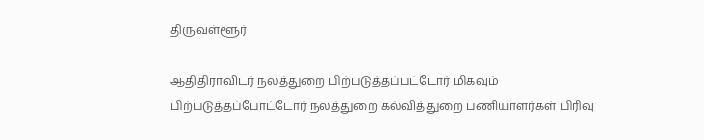திருவள்ளூர்

ஆதிதிராவிடர் நலத்துறை பிற்படுத்தப்பட்டோர் மிகவும் பிற்படுத்தப்போட்டோர் நலத்துறை கல்வித்துறை பணியாளர்கள் பிரிவு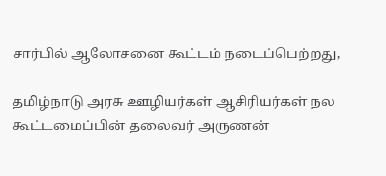சார்பில் ஆலோசனை கூட்டம் நடைப்பெற்றது,

தமிழ்நாடு அரசு ஊழியர்கள் ஆசிரியர்கள் நல கூட்டமைப்பின் தலைவர் அருணன்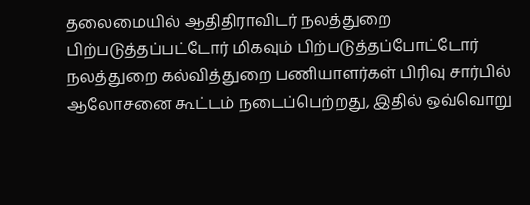தலைமையில் ஆதிதிராவிடர் நலத்துறை பிற்படுத்தப்பட்டோர் மிகவும் பிற்படுத்தப்போட்டோர் நலத்துறை கல்வித்துறை பணியாளர்கள் பிரிவு சார்பில் ஆலோசனை கூட்டம் நடைப்பெற்றது, இதில் ஒவ்வொறு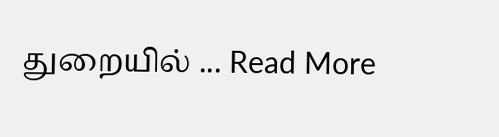துறையில் ... Read More